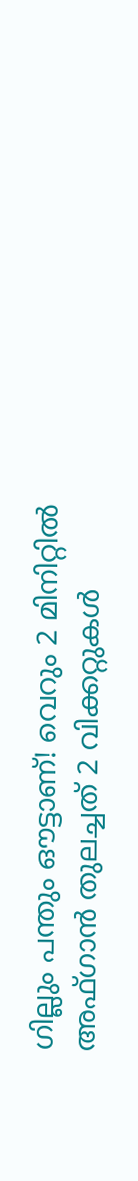ഗില്ലും പന്തും ഔട്ടാണ്! വെറും 2 മിനിറ്റിൽ അഫ്ഗാൻ തുലച്ചത് 2 വിക്കറ്റുകൾ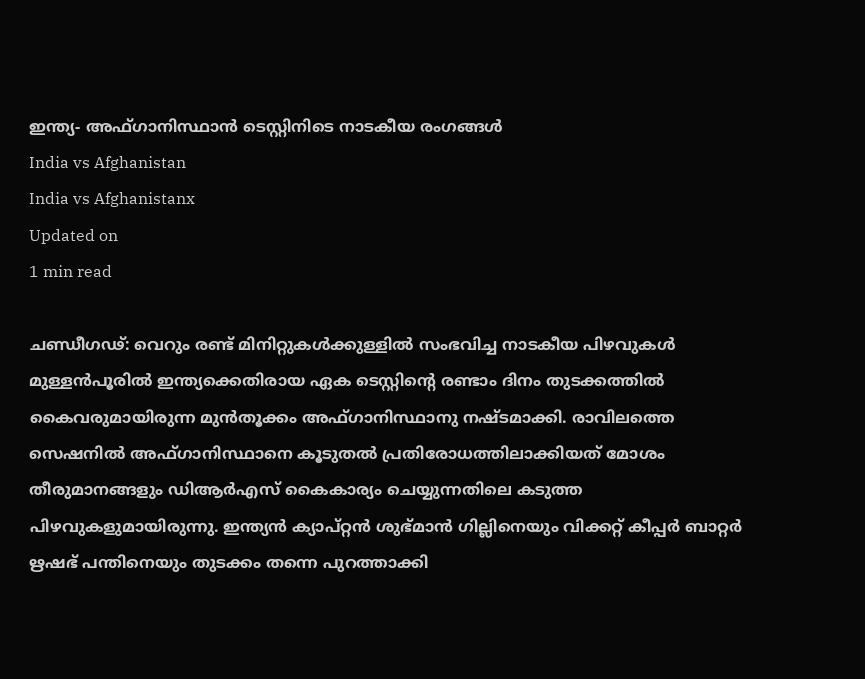ഇന്ത്യ- അഫ്ഗാനിസ്ഥാൻ ടെസ്റ്റിനിടെ നാടകീയ രംഗങ്ങൾ
India vs Afghanistan
India vs Afghanistanx
Updated on
1 min read

ചണ്ഡീഗഢ്: വെറും രണ്ട് മിനിറ്റുകൾക്കുള്ളിൽ സംഭവിച്ച നാടകീയ പിഴവുകൾ മുള്ളൻപൂരിൽ ഇന്ത്യക്കെതിരായ ഏക ടെസ്റ്റിന്റെ രണ്ടാം ദിനം തുടക്കത്തിൽ കൈവരുമായിരുന്ന മുൻതൂക്കം അഫ്ഗാനിസ്ഥാനു നഷ്ടമാക്കി. രാവിലത്തെ സെഷനിൽ അഫ്ഗാനിസ്ഥാനെ കൂടുതൽ പ്രതിരോധത്തിലാക്കിയത് മോശം തീരുമാനങ്ങളും ഡിആർഎസ് കൈകാര്യം ചെയ്യുന്നതിലെ കടുത്ത പിഴവുകളുമായിരുന്നു. ഇന്ത്യൻ ക്യാപ്റ്റൻ ശുഭ്മാൻ ഗില്ലിനെയും വിക്കറ്റ് കീപ്പർ ബാറ്റർ ഋഷഭ് പന്തിനെയും തുടക്കം തന്നെ പുറത്താക്കി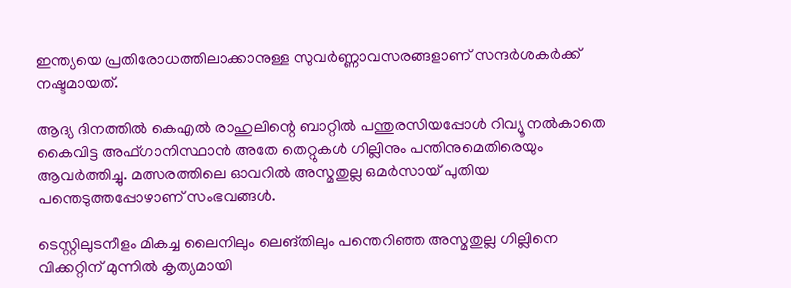ഇന്ത്യയെ പ്രതിരോധത്തിലാക്കാനുള്ള സുവർണ്ണാവസരങ്ങളാണ് സന്ദർശകർക്ക് നഷ്ടമായത്.

ആദ്യ ദിനത്തിൽ കെഎൽ രാഹുലിന്റെ ബാറ്റിൽ പന്തുരസിയപ്പോൾ റിവ്യൂ നൽകാതെ കൈവിട്ട അഫ്ഗാനിസ്ഥാൻ അതേ തെറ്റുകൾ ഗില്ലിനും പന്തിനുമെതിരെയും ആവർത്തിച്ചു. മത്സരത്തിലെ ഓവറിൽ അസ്മതുല്ല ഒമർസായ് പുതിയ പന്തെടുത്തപ്പോഴാണ് സംഭവങ്ങൾ.

ടെസ്റ്റിലുടനീളം മികച്ച ലൈനിലും ലെങ്തിലും പന്തെറിഞ്ഞ അസ്മതുല്ല ഗില്ലിനെ വിക്കറ്റിന് മുന്നിൽ കൃത്യമായി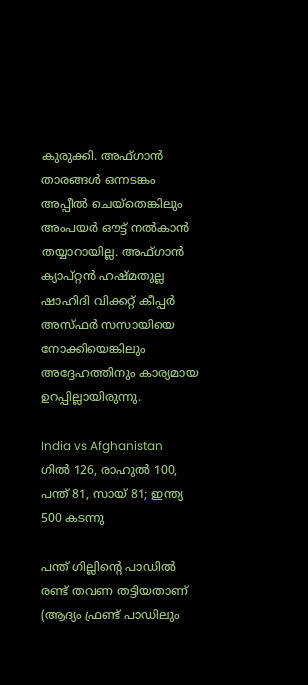കുരുക്കി. അഫ്ഗാൻ താരങ്ങൾ ഒന്നടങ്കം അപ്പീൽ ചെയ്തെങ്കിലും അംപയർ ഔട്ട് നൽകാൻ തയ്യാറായില്ല. അഫ്ഗാൻ ക്യാപ്റ്റൻ ഹഷ്മതുല്ല ഷാഹിദി വിക്കറ്റ് കീപ്പർ അസ്ഫർ സസായിയെ നോക്കിയെങ്കിലും അദ്ദേഹത്തിനും കാര്യമായ ഉറപ്പില്ലായിരുന്നു.

India vs Afghanistan
ഗില്‍ 126, രാഹുല്‍ 100, പന്ത് 81, സായ് 81; ഇന്ത്യ 500 കടന്നു

പന്ത് ഗില്ലിന്റെ പാഡിൽ രണ്ട് തവണ തട്ടിയതാണ് (ആദ്യം ഫ്രണ്ട് പാഡിലും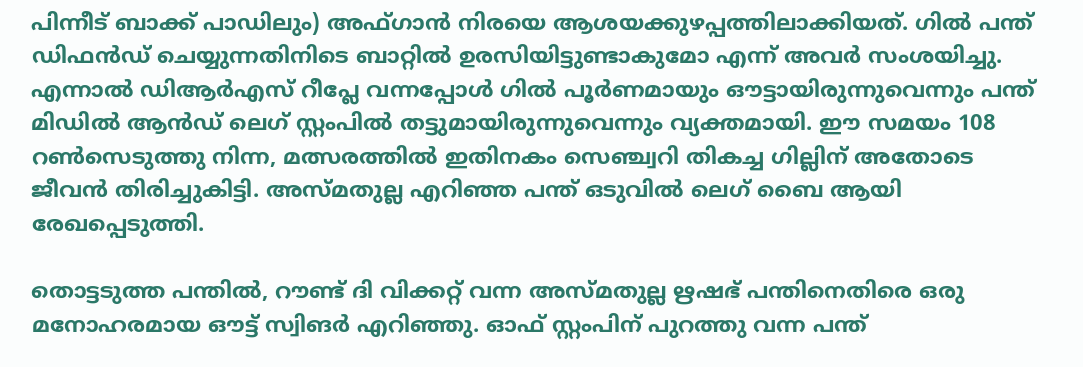പിന്നീട് ബാക്ക് പാഡിലും) അഫ്ഗാൻ നിരയെ ആശയക്കുഴപ്പത്തിലാക്കിയത്. ഗിൽ പന്ത് ഡിഫൻഡ് ചെയ്യുന്നതിനിടെ ബാറ്റിൽ ഉരസിയിട്ടുണ്ടാകുമോ എന്ന് അവർ സംശയിച്ചു. എന്നാൽ ഡിആർഎസ് റീപ്ലേ വന്നപ്പോൾ ഗിൽ പൂർണമായും ഔട്ടായിരുന്നുവെന്നും പന്ത് മിഡിൽ ആൻഡ് ലെഗ് സ്റ്റംപിൽ തട്ടുമായിരുന്നുവെന്നും വ്യക്തമായി. ഈ സമയം 108 റൺസെടുത്തു നിന്ന, മത്സരത്തിൽ ഇതിനകം സെഞ്ച്വറി തികച്ച ഗില്ലിന് അതോടെ ജീവൻ തിരിച്ചുകിട്ടി. അസ്മതുല്ല എറിഞ്ഞ പന്ത് ഒടുവിൽ ലെഗ് ബൈ ആയി രേഖപ്പെടുത്തി.

തൊട്ടടുത്ത പന്തിൽ, റൗണ്ട് ദി വിക്കറ്റ് വന്ന അസ്മതുല്ല ഋഷഭ് പന്തിനെതിരെ ഒരു മനോഹരമായ ഔട്ട് സ്വിങർ എറിഞ്ഞു. ഓഫ് സ്റ്റംപിന് പുറത്തു വന്ന പന്ത്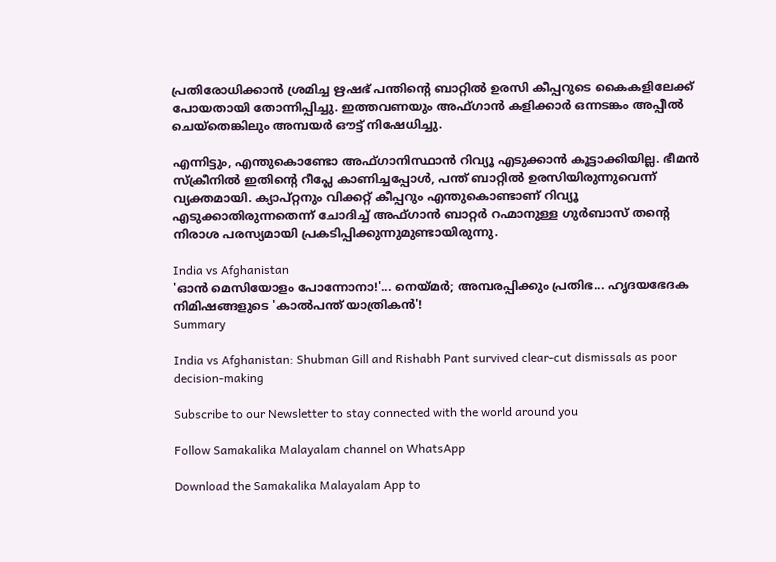പ്രതിരോധിക്കാൻ ശ്രമിച്ച ഋഷഭ് പന്തിന്റെ ബാറ്റിൽ ഉരസി കീപ്പറുടെ കൈകളിലേക്ക് പോയതായി തോന്നിപ്പിച്ചു. ഇത്തവണയും അഫ്ഗാൻ കളിക്കാർ ഒന്നടങ്കം അപ്പീൽ ചെയ്തെങ്കിലും അമ്പയർ ഔട്ട് നിഷേധിച്ചു.

എന്നിട്ടും, എന്തുകൊണ്ടോ അഫ്ഗാനിസ്ഥാൻ റിവ്യൂ എടുക്കാൻ കൂട്ടാക്കിയില്ല. ഭീമൻ സ്‌ക്രീനിൽ ഇതിന്റെ റീപ്ലേ കാണിച്ചപ്പോൾ, പന്ത് ബാറ്റിൽ ഉരസിയിരുന്നുവെന്ന് വ്യക്തമായി. ക്യാപ്റ്റനും വിക്കറ്റ് കീപ്പറും എന്തുകൊണ്ടാണ് റിവ്യൂ എടുക്കാതിരുന്നതെന്ന് ചോദിച്ച് അഫ്ഗാൻ ബാറ്റർ റഹ്മാനുള്ള ഗുർബാസ് തന്റെ നിരാശ പരസ്യമായി പ്രകടിപ്പിക്കുന്നുമുണ്ടായിരുന്നു.

India vs Afghanistan
'ഓൻ മെസിയോളം പോന്നോനാ!'... നെയ്മർ; അമ്പരപ്പിക്കും പ്രതിഭ... ഹൃദയഭേദക നിമിഷങ്ങളുടെ 'കാൽപന്ത് യാത്രികൻ'!
Summary

India vs Afghanistan: Shubman Gill and Rishabh Pant survived clear-cut dismissals as poor decision-making

Subscribe to our Newsletter to stay connected with the world around you

Follow Samakalika Malayalam channel on WhatsApp

Download the Samakalika Malayalam App to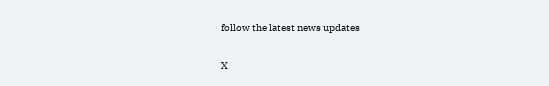follow the latest news updates

X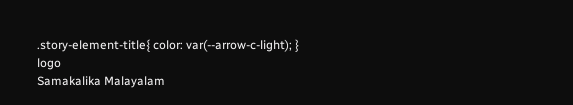.story-element-title{ color: var(--arrow-c-light); }
logo
Samakalika Malayalam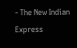- The New Indian Express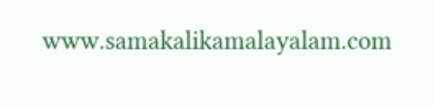www.samakalikamalayalam.com